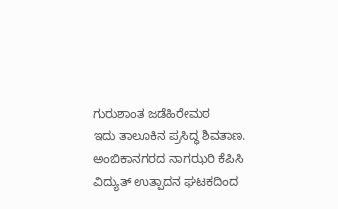ಗುರುಶಾಂತ ಜಡೆಹಿರೇಮಠ
ಇದು ತಾಲೂಕಿನ ಪ್ರಸಿದ್ಧ ಶಿವತಾಣ. ಅಂಬಿಕಾನಗರದ ನಾಗಝರಿ ಕೆಪಿಸಿ ವಿದ್ಯುತ್ ಉತ್ಪಾದನ ಘಟಕದಿಂದ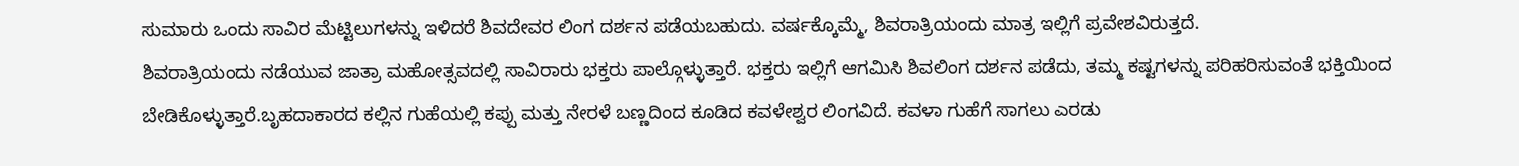ಸುಮಾರು ಒಂದು ಸಾವಿರ ಮೆಟ್ಟಿಲುಗಳನ್ನು ಇಳಿದರೆ ಶಿವದೇವರ ಲಿಂಗ ದರ್ಶನ ಪಡೆಯಬಹುದು. ವರ್ಷಕ್ಕೊಮ್ಮೆ, ಶಿವರಾತ್ರಿಯಂದು ಮಾತ್ರ ಇಲ್ಲಿಗೆ ಪ್ರವೇಶವಿರುತ್ತದೆ.
ಶಿವರಾತ್ರಿಯಂದು ನಡೆಯುವ ಜಾತ್ರಾ ಮಹೋತ್ಸವದಲ್ಲಿ ಸಾವಿರಾರು ಭಕ್ತರು ಪಾಲ್ಗೊಳ್ಳುತ್ತಾರೆ. ಭಕ್ತರು ಇಲ್ಲಿಗೆ ಆಗಮಿಸಿ ಶಿವಲಿಂಗ ದರ್ಶನ ಪಡೆದು, ತಮ್ಮ ಕಷ್ಟಗಳನ್ನು ಪರಿಹರಿಸುವಂತೆ ಭಕ್ತಿಯಿಂದ ಬೇಡಿಕೊಳ್ಳುತ್ತಾರೆ.ಬೃಹದಾಕಾರದ ಕಲ್ಲಿನ ಗುಹೆಯಲ್ಲಿ ಕಪ್ಪು ಮತ್ತು ನೇರಳೆ ಬಣ್ಣದಿಂದ ಕೂಡಿದ ಕವಳೇಶ್ವರ ಲಿಂಗವಿದೆ. ಕವಳಾ ಗುಹೆಗೆ ಸಾಗಲು ಎರಡು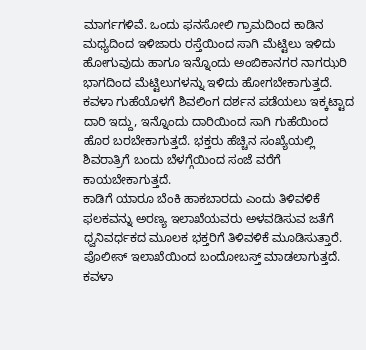ಮಾರ್ಗಗಳಿವೆ. ಒಂದು ಫನಸೋಲಿ ಗ್ರಾಮದಿಂದ ಕಾಡಿನ ಮಧ್ಯದಿಂದ ಇಳಿಜಾರು ರಸ್ತೆಯಿಂದ ಸಾಗಿ ಮೆಟ್ಟಿಲು ಇಳಿದು ಹೋಗುವುದು ಹಾಗೂ ಇನ್ನೊಂದು ಅಂಬಿಕಾನಗರ ನಾಗಝರಿ ಭಾಗದಿಂದ ಮೆಟ್ಟಿಲುಗಳನ್ನು ಇಳಿದು ಹೋಗಬೇಕಾಗುತ್ತದೆ. ಕವಳಾ ಗುಹೆಯೊಳಗೆ ಶಿವಲಿಂಗ ದರ್ಶನ ಪಡೆಯಲು ಇಕ್ಕಟ್ಟಾದ ದಾರಿ ಇದ್ದು, ಇನ್ನೊಂದು ದಾರಿಯಿಂದ ಸಾಗಿ ಗುಹೆಯಿಂದ ಹೊರ ಬರಬೇಕಾಗುತ್ತದೆ. ಭಕ್ತರು ಹೆಚ್ಚಿನ ಸಂಖ್ಯೆಯಲ್ಲಿ ಶಿವರಾತ್ರಿಗೆ ಬಂದು ಬೆಳಗ್ಗೆಯಿಂದ ಸಂಜೆ ವರೆಗೆ ಕಾಯಬೇಕಾಗುತ್ತದೆ.
ಕಾಡಿಗೆ ಯಾರೂ ಬೆಂಕಿ ಹಾಕಬಾರದು ಎಂದು ತಿಳಿವಳಿಕೆ ಫಲಕವನ್ನು ಅರಣ್ಯ ಇಲಾಖೆಯವರು ಅಳವಡಿಸುವ ಜತೆಗೆ ಧ್ವನಿವರ್ಧಕದ ಮೂಲಕ ಭಕ್ತರಿಗೆ ತಿಳಿವಳಿಕೆ ಮೂಡಿಸುತ್ತಾರೆ. ಪೊಲೀಸ್ ಇಲಾಖೆಯಿಂದ ಬಂದೋಬಸ್ತ್ ಮಾಡಲಾಗುತ್ತದೆ. ಕವಳಾ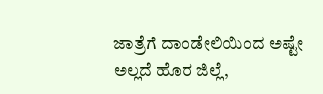ಜಾತ್ರೆಗೆ ದಾಂಡೇಲಿಯಿಂದ ಅಷ್ಟೇ ಅಲ್ಲದೆ ಹೊರ ಜಿಲ್ಲೆ,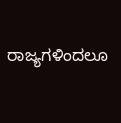ರಾಜ್ಯಗಳಿಂದಲೂ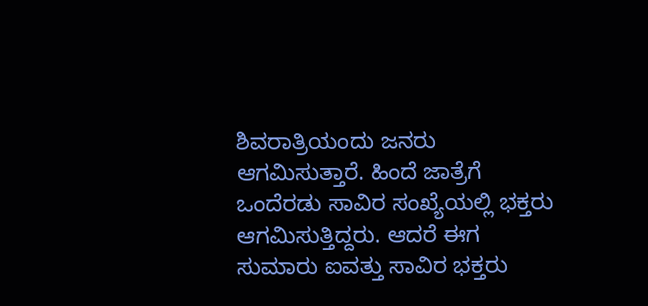ಶಿವರಾತ್ರಿಯಂದು ಜನರು ಆಗಮಿಸುತ್ತಾರೆ. ಹಿಂದೆ ಜಾತ್ರೆಗೆ ಒಂದೆರಡು ಸಾವಿರ ಸಂಖ್ಯೆಯಲ್ಲಿ ಭಕ್ತರು ಆಗಮಿಸುತ್ತಿದ್ದರು. ಆದರೆ ಈಗ ಸುಮಾರು ಐವತ್ತು ಸಾವಿರ ಭಕ್ತರು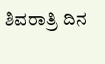ಶಿವರಾತ್ರಿ ದಿನ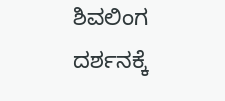ಶಿವಲಿಂಗ ದರ್ಶನಕ್ಕೆ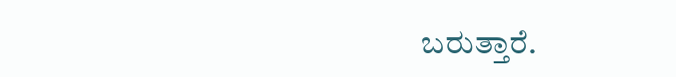ಬರುತ್ತಾರೆ.